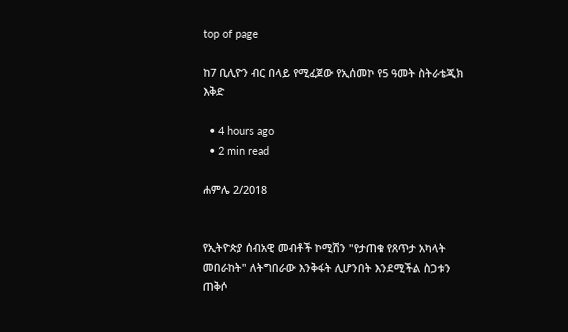top of page

ከ7 ቢሊዮን ብር በላይ የሚፈጀው የኢሰመኮ የ5 ዓመት ስትራቴጂክ እቅድ

  • 4 hours ago
  • 2 min read

ሐምሌ 2/2018


የኢትዮጵያ ሰብአዊ መብቶች ኮሚሽን "የታጠቁ የጸጥታ አካላት መበራከት" ለትግበራው እንቅፋት ሊሆንበት እንደሚችል ስጋቱን ጠቅሶ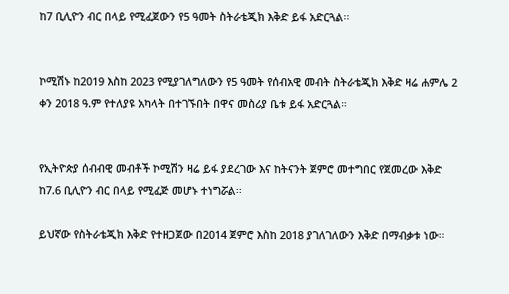ከ7 ቢሊዮን ብር በላይ የሚፈጀውን የ5 ዓመት ስትራቴጂክ እቅድ ይፋ አድርጓል፡፡


ኮሚሽኑ ከ2019 እስከ 2023 የሚያገለግለውን የ5 ዓመት የሰብአዊ መብት ስትራቴጂክ እቅድ ዛሬ ሐምሌ 2 ቀን 2018 ዓ.ም የተለያዩ አካላት በተገኙበት በዋና መስሪያ ቤቱ ይፋ አድርጓል።


የኢትዮጵያ ሰብብዊ መብቶች ኮሚሽን ዛሬ ይፋ ያደረገው እና ከትናንት ጀምሮ መተግበር የጀመረው እቅድ ከ7.6 ቢሊዮን ብር በላይ የሚፈጅ መሆኑ ተነግሯል፡፡

ይህኛው የስትራቴጂክ እቅድ የተዘጋጀው በ2014 ጀምሮ እስከ 2018 ያገለገለውን እቅድ በማብቃቱ ነው።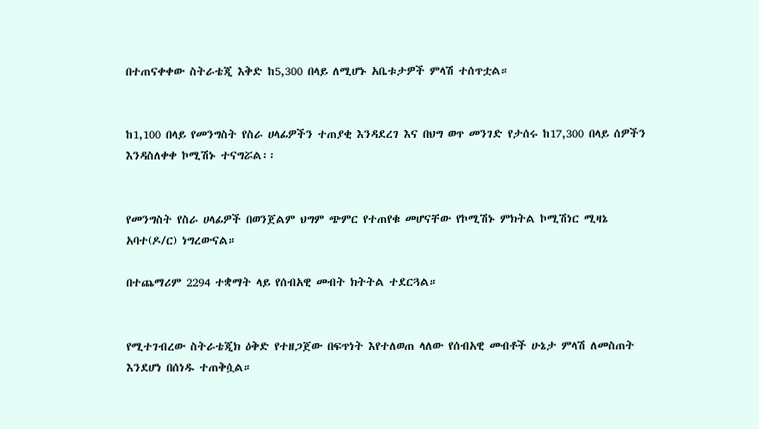በተጠናቀቀው ስትራቴጂ እቅድ ከ5,300 በላይ ለሚሆኑ አቤቱታዎች ምላሽ ተሰጥቷል።


ከ1,100 በላይ የመንግስት የስራ ሀላፊዎችን ተጠያቂ እንዳደረገ እና በህግ ወጥ መንገድ የታሰሩ ከ17,300 በላይ ሰዎችን እንዳስለቀቀ ኮሚሽኑ ተናግሯል፡፡


የመንግስት የስራ ሀላፊዎች በወንጀልም ህግም ጭምር የተጠየቁ መሆናቸው የኮሚሽኑ ምክትል ኮሚሽነር ሚዛኔ አባተ(ዶ/ር) ነግረውናል።

በተጨማሪም 2294 ተቋማት ላይ የሰብአዊ መብት ክትትል ተደርጓል።


የሚተገብረው ስትራቴጂክ ዕቅድ የተዘጋጀው በፍጥነት እየተለወጠ ላለው የሰብአዊ መብቶች ሁኔታ ምላሽ ለመስጠት እንደሆነ በሰነዱ ተጠቅሷል።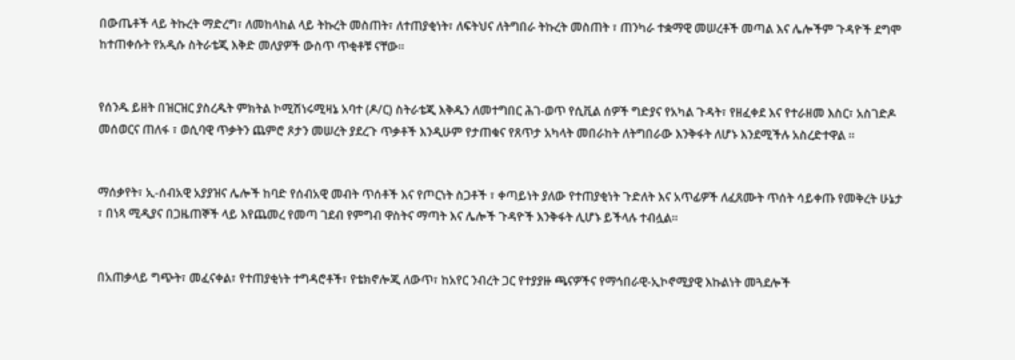በውጤቶች ላይ ትኩረት ማድረግ፣ ለመከላከል ላይ ትኩረት መስጠት፣ ለተጠያቂነት፣ ለፍትህና ለትግበራ ትኩረት መስጠት ፣ ጠንካራ ተቋማዊ መሠረቶች መጣል እና ሌሎችም ጉዳዮች ደግሞ ከተጠቀሱት የአዲሱ ስትራቴጂ እቅድ መለያዎች ውስጥ ጥቂቶቹ ናቸው።


የሰንዱ ይዘት በዝርዝር ያስረዱት ምክትል ኮሚሽነሩሚዛኔ አባተ (ዶ/ር) ስትራቴጂ እቅዱን ለመተግበር ሕገ-ወጥ የሲቪል ሰዎች ግድያና የአካል ጉዳት፣ የዘፈቀደ እና የተራዘመ እስር፣ አስገድዶ መሰወርና ጠለፋ ፣ ወሲባዊ ጥቃትን ጨምሮ ጾታን መሠረት ያደረጉ ጥቃቶች እንዲሁም የታጠቁና የጸጥታ አካላት መበራከት ለትግበራው እንቅፋት ለሆኑ እንደሚችሉ አስረድተዋል ።


ማሰቃየት፣ ኢ-ሰብአዊ አያያዝና ሌሎች ከባድ የሰብአዊ መብት ጥሰቶች እና የጦርነት ስጋቶች ፣ ቀጣይነት ያለው የተጠያቂነት ጉድለት እና አጥፊዎች ለፈጸሙት ጥሰት ሳይቀጡ የመቅረት ሁኔታ ፣ በነጻ ሚዲያና በጋዜጠኞች ላይ እየጨመረ የመጣ ገደብ የምግብ ዋስትና ማጣት እና ሌሎች ጉዳዮች እንቅፋት ሊሆኑ ይችላሉ ተብሏል።


በአጠቃላይ ግጭት፣ መፈናቀል፣ የተጠያቂነት ተግዳሮቶች፣ የቴክኖሎጂ ለውጥ፣ ከአየር ንብረት ጋር የተያያዙ ጫናዎችና የማኅበራዊ-ኢኮኖሚያዊ እኩልነት መጓደሎች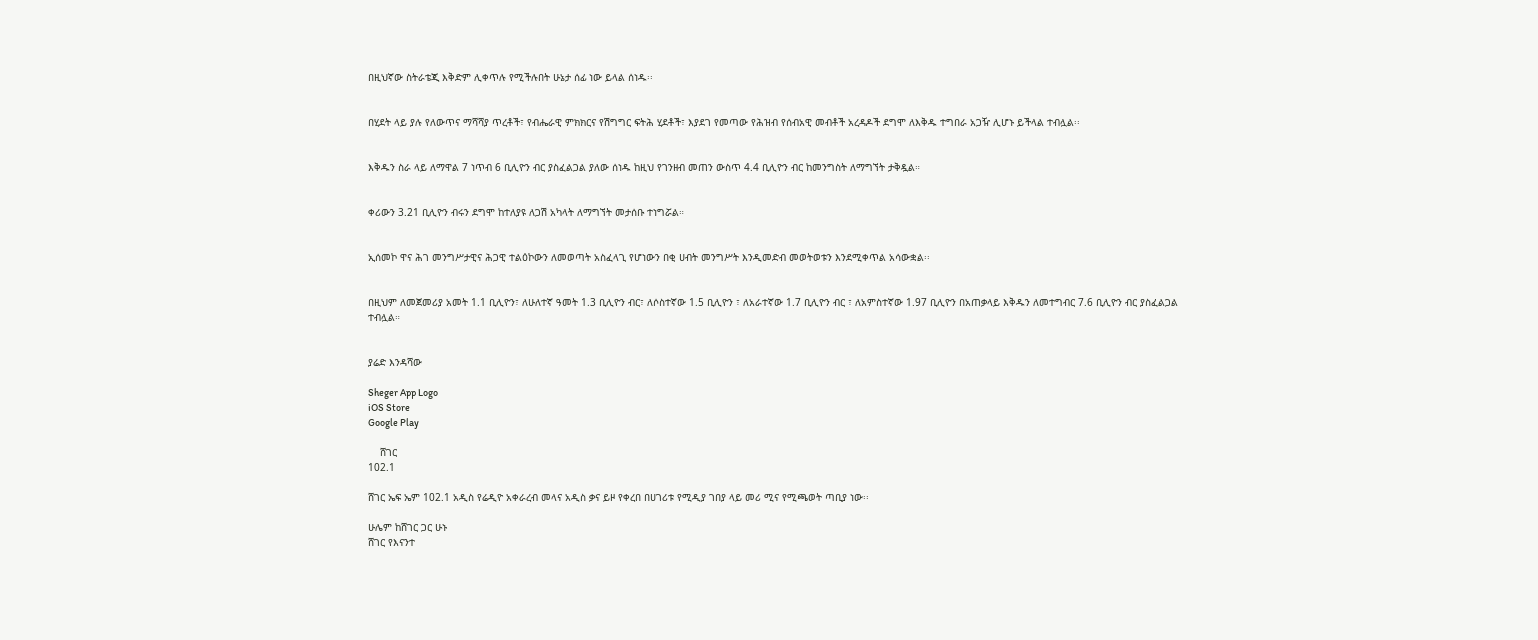በዚህኛው ስትራቴጂ እቅድም ሊቀጥሉ የሚችሉበት ሁኔታ ሰፊ ነው ይላል ሰነዱ፡፡


በሂደት ላይ ያሉ የለውጥና ማሻሻያ ጥረቶች፣ የብሔራዊ ምክክርና የሽግግር ፍትሕ ሂደቶች፣ እያደገ የመጣው የሕዝብ የሰብአዊ መብቶች አረዳዶች ደግሞ ለእቅዱ ተግበራ አጋዥ ሊሆኑ ይችላል ተብሏል፡፡


እቅዱን ስራ ላይ ለማዋል 7 ነጥብ 6 ቢሊዮን ብር ያስፈልጋል ያለው ሰነዱ ከዚህ የገንዘብ መጠን ውስጥ 4.4 ቢሊዮን ብር ከመንግስት ለማግኘት ታቅዷል።


ቀሪውን 3.21 ቢሊዮን ብሩን ደግሞ ከተለያዩ ለጋሽ አካላት ለማግኘት መታሰቡ ተነግሯል።


ኢሰመኮ ዋና ሕገ መንግሥታዊና ሕጋዊ ተልዕኮውን ለመወጣት አስፈላጊ የሆነውን በቂ ሀብት መንግሥት እንዲመድብ መወትወቱን እንደሚቀጥል አሳውቋል፡፡


በዚህም ለመጀመሪያ አመት 1.1 ቢሊዮን፣ ለሁለተኛ ዓመት 1.3 ቢሊዮን ብር፣ ለሶስተኛው 1.5 ቢሊዮን ፣ ለአራተኛው 1.7 ቢሊዮን ብር ፣ ለአምስተኛው 1.97 ቢሊዮን በአጠቃላይ እቅዱን ለመተግብር 7.6 ቢሊዮን ብር ያስፈልጋል ተብሏል።


ያሬድ እንዳሻው

Sheger App Logo
iOS Store
Google Play

    ሸገር
102.1

ሸገር ኤፍ ኤም 102.1 አዲስ የሬዲዮ አቀራረብ መላና አዲስ ቃና ይዞ የቀረበ በሀገሪቱ የሚዲያ ገበያ ላይ መሪ ሚና የሚጫወት ጣቢያ ነው፡፡

ሁሌም ከሸገር ጋር ሁኑ
ሸገር የእናንተ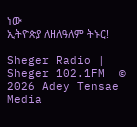ነው
ኢትዮጵያ ለዘለዓለም ትኑር!

Sheger Radio | Sheger 102.1FM  © 2026 Adey Tensae Media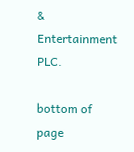& Entertainment PLC.

bottom of page